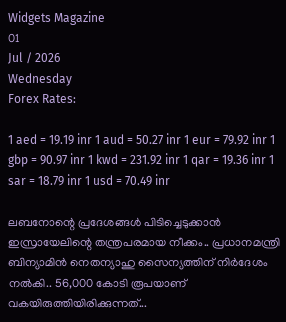Widgets Magazine
01
Jul / 2026
Wednesday
Forex Rates:

1 aed = 19.19 inr 1 aud = 50.27 inr 1 eur = 79.92 inr 1 gbp = 90.97 inr 1 kwd = 231.92 inr 1 qar = 19.36 inr 1 sar = 18.79 inr 1 usd = 70.49 inr

ലബനോന്റെ പ്രദേശങ്ങള്‍ പിടിച്ചെടുക്കാന്‍ ഇസ്രായേലിന്റെ തന്ത്രപരമായ നീക്കം.. പ്രധാനമന്ത്രി ബിന്യാമിന്‍ നെതന്യാഹു സൈന്യത്തിന് നിര്‍ദേശം നല്‍കി.. 56,000 കോടി രൂപയാണ് വകയിരുത്തിയിരിക്കുന്നത്...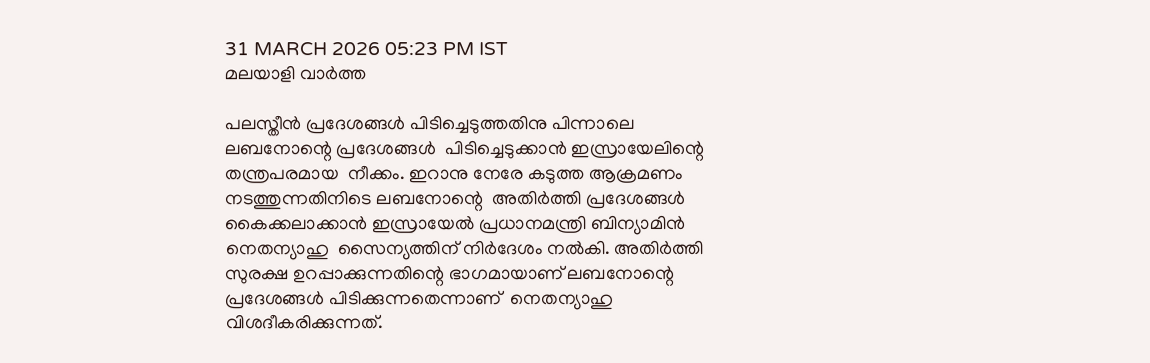31 MARCH 2026 05:23 PM IST
മലയാളി വാര്‍ത്ത

പലസ്തീന്‍ പ്രദേശങ്ങള്‍ പിടിച്ചെടുത്തതിനു പിന്നാലെ ലബനോന്റെ പ്രദേശങ്ങള്‍  പിടിച്ചെടുക്കാന്‍ ഇസ്രായേലിന്റെ തന്ത്രപരമായ  നീക്കം. ഇറാനു നേരേ കടുത്ത ആക്രമണം നടത്തുന്നതിനിടെ ലബനോന്റെ  അതിര്‍ത്തി പ്രദേശങ്ങള്‍  കൈക്കലാക്കാന്‍ ഇസ്രായേല്‍ പ്രധാനമന്ത്രി ബിന്യാമിന്‍ നെതന്യാഹു  സൈന്യത്തിന് നിര്‍ദേശം നല്‍കി. അതിര്‍ത്തി സുരക്ഷ ഉറപ്പാക്കുന്നതിന്റെ ഭാഗമായാണ് ലബനോന്റെ പ്രദേശങ്ങള്‍ പിടിക്കുന്നതെന്നാണ്  നെതന്യാഹു വിശദീകരിക്കുന്നത്.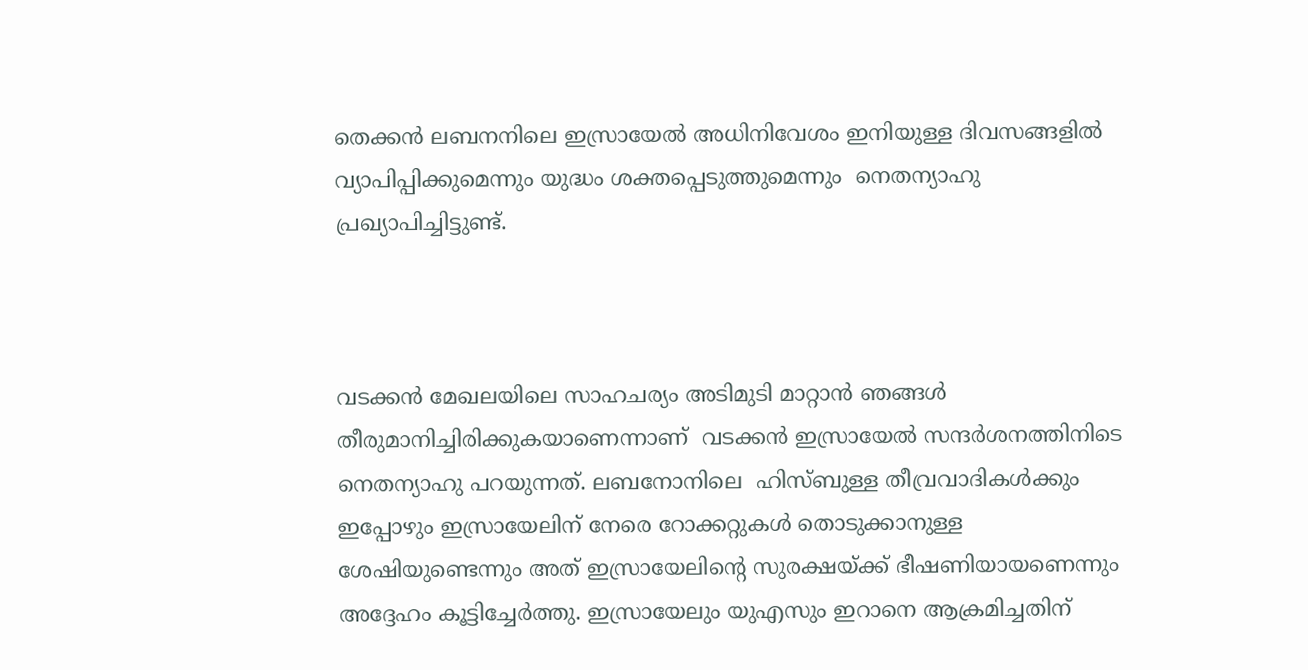തെക്കന്‍ ലബനനിലെ ഇസ്രായേല്‍ അധിനിവേശം ഇനിയുള്ള ദിവസങ്ങളില്‍ വ്യാപിപ്പിക്കുമെന്നും യുദ്ധം ശക്തപ്പെടുത്തുമെന്നും  നെതന്യാഹു പ്രഖ്യാപിച്ചിട്ടുണ്ട്.



വടക്കന്‍ മേഖലയിലെ സാഹചര്യം അടിമുടി മാറ്റാന്‍ ഞങ്ങള്‍ തീരുമാനിച്ചിരിക്കുകയാണെന്നാണ്  വടക്കന്‍ ഇസ്രായേല്‍ സന്ദര്‍ശനത്തിനിടെ നെതന്യാഹു പറയുന്നത്. ലബനോനിലെ  ഹിസ്ബുള്ള തീവ്രവാദികള്‍ക്കും  ഇപ്പോഴും ഇസ്രായേലിന് നേരെ റോക്കറ്റുകള്‍ തൊടുക്കാനുള്ള ശേഷിയുണ്ടെന്നും അത് ഇസ്രായേലിന്റെ സുരക്ഷയ്ക്ക് ഭീഷണിയായണെന്നും അദ്ദേഹം കൂട്ടിച്ചേര്‍ത്തു. ഇസ്രായേലും യുഎസും ഇറാനെ ആക്രമിച്ചതിന്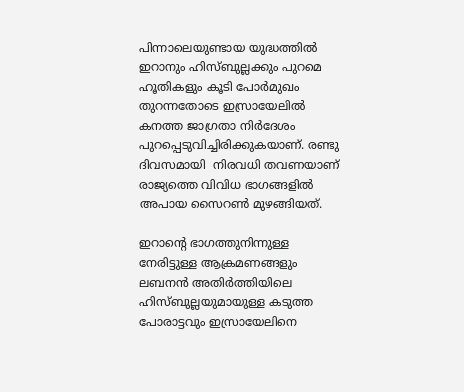പിന്നാലെയുണ്ടായ യുദ്ധത്തില്‍ ഇറാനും ഹിസ്ബുല്ലക്കും പുറമെ ഹൂതികളും കൂടി പോര്‍മുഖം തുറന്നതോടെ ഇസ്രായേലില്‍ കനത്ത ജാഗ്രതാ നിര്‍ദേശം പുറപ്പെടുവിച്ചിരിക്കുകയാണ്. രണ്ടു ദിവസമായി  നിരവധി തവണയാണ് രാജ്യത്തെ വിവിധ ഭാഗങ്ങളില്‍ അപായ സൈറണ്‍ മുഴങ്ങിയത്.

ഇറാന്റെ ഭാഗത്തുനിന്നുള്ള നേരിട്ടുള്ള ആക്രമണങ്ങളും ലബനന്‍ അതിര്‍ത്തിയിലെ ഹിസ്ബുല്ലയുമായുള്ള കടുത്ത പോരാട്ടവും ഇസ്രായേലിനെ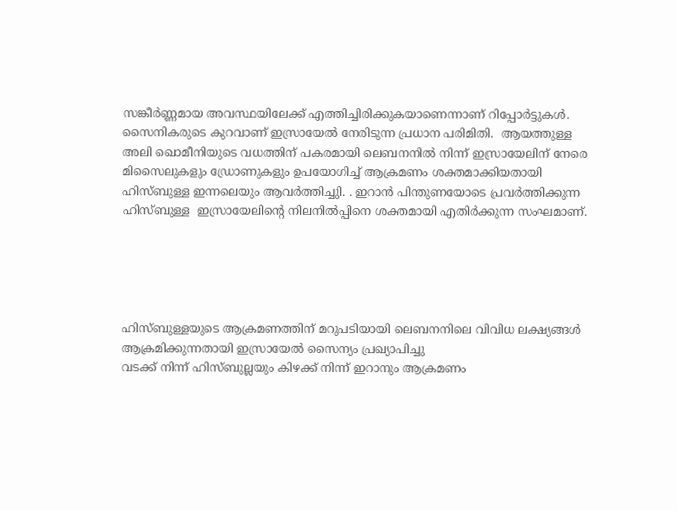സങ്കീര്‍ണ്ണമായ അവസ്ഥയിലേക്ക് എത്തിച്ചിരിക്കുകയാണെന്നാണ് റിപ്പോര്‍ട്ടുകള്‍. സൈനികരുടെ കുറവാണ് ഇസ്രായേല്‍ നേരിടുന്ന പ്രധാന പരിമിതി.  ആയത്തുള്ള അലി ഖൊമീനിയുടെ വധത്തിന് പകരമായി ലെബനനില്‍ നിന്ന് ഇസ്രായേലിന് നേരെ മിസൈലുകളും ഡ്രോണുകളും ഉപയോഗിച്ച് ആക്രമണം ശക്തമാക്കിയതായി  ഹിസ്ബുള്ള ഇന്നലെയും ആവര്‍ത്തിച്ചുി. . ഇറാന്‍ പിന്തുണയോടെ പ്രവര്‍ത്തിക്കുന്ന ഹിസ്ബുള്ള  ഇസ്രായേലിന്റെ നിലനില്‍പ്പിനെ ശക്തമായി എതിര്‍ക്കുന്ന സംഘമാണ്.





ഹിസ്ബുള്ളയുടെ ആക്രമണത്തിന് മറുപടിയായി ലെബനനിലെ വിവിധ ലക്ഷ്യങ്ങള്‍ ആക്രമിക്കുന്നതായി ഇസ്രായേല്‍ സൈന്യം പ്രഖ്യാപിച്ചു
വടക്ക് നിന്ന് ഹിസ്ബുല്ലയും കിഴക്ക് നിന്ന് ഇറാനും ആക്രമണം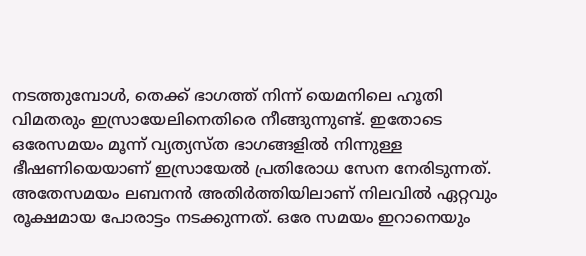നടത്തുമ്പോള്‍, തെക്ക് ഭാഗത്ത് നിന്ന് യെമനിലെ ഹൂതി വിമതരും ഇസ്രായേലിനെതിരെ നീങ്ങുന്നുണ്ട്. ഇതോടെ ഒരേസമയം മൂന്ന് വ്യത്യസ്ത ഭാഗങ്ങളില്‍ നിന്നുള്ള ഭീഷണിയെയാണ് ഇസ്രായേല്‍ പ്രതിരോധ സേന നേരിടുന്നത്. അതേസമയം ലബനന്‍ അതിര്‍ത്തിയിലാണ് നിലവില്‍ ഏറ്റവും രൂക്ഷമായ പോരാട്ടം നടക്കുന്നത്. ഒരേ സമയം ഇറാനെയും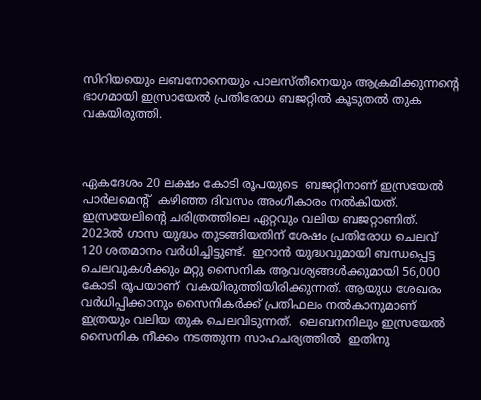സിറിയയെും ലബനോനെയും പാലസ്തീനെയും ആക്രമിക്കുന്നന്റെ ഭാഗമായി ഇസ്രായേല്‍ പ്രതിരോധ ബജറ്റില്‍ കൂടുതല്‍ തുക വകയിരുത്തി.



ഏകദേശം 20 ലക്ഷം കോടി രൂപയുടെ  ബജറ്റിനാണ് ഇസ്രയേല്‍ പാര്‍ലമെന്റ്  കഴിഞ്ഞ ദിവസം അംഗീകാരം നല്‍കിയത്.  ഇസ്രയേലിന്റെ ചരിത്രത്തിലെ ഏറ്റവും വലിയ ബജറ്റാണിത്. 2023ല്‍ ഗാസ യുദ്ധം തുടങ്ങിയതിന് ശേഷം പ്രതിരോധ ചെലവ് 120 ശതമാനം വര്‍ധിച്ചിട്ടുണ്ട്.  ഇറാന്‍ യുദ്ധവുമായി ബന്ധപ്പെട്ട ചെലവുകള്‍ക്കും മറ്റു സൈനിക ആവശ്യങ്ങള്‍ക്കുമായി 56,000 കോടി രൂപയാണ്  വകയിരുത്തിയിരിക്കുന്നത്. ആയുധ ശേഖരം വര്‍ധിപ്പിക്കാനും സൈനികര്‍ക്ക് പ്രതിഫലം നല്‍കാനുമാണ് ഇത്രയും വലിയ തുക ചെലവിടുന്നത്.  ലെബനനിലും ഇസ്രയേല്‍ സൈനിക നീക്കം നടത്തുന്ന സാഹചര്യത്തില്‍  ഇതിനു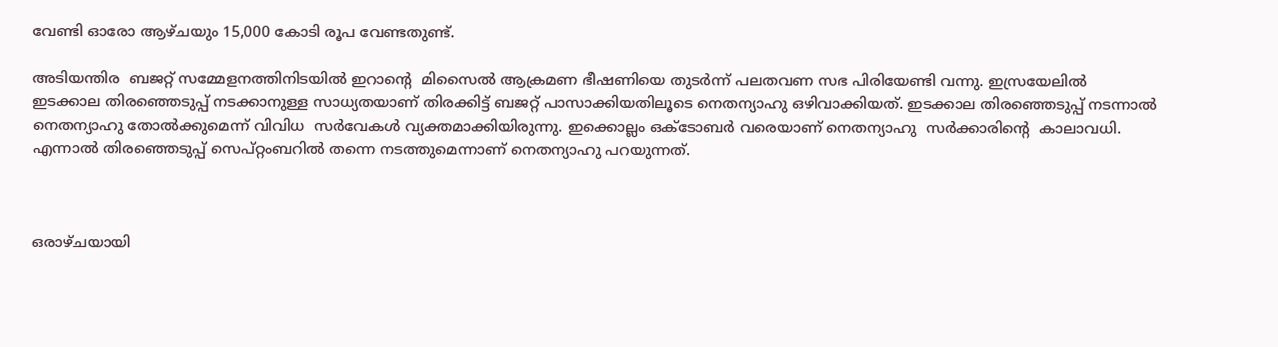വേണ്ടി ഓരോ ആഴ്ചയും 15,000 കോടി രൂപ വേണ്ടതുണ്ട്.

അടിയന്തിര  ബജറ്റ് സമ്മേളനത്തിനിടയില്‍ ഇറാന്റെ  മിസൈല്‍ ആക്രമണ ഭീഷണിയെ തുടര്‍ന്ന് പലതവണ സഭ പിരിയേണ്ടി വന്നു. ഇസ്രയേലില്‍ ഇടക്കാല തിരഞ്ഞെടുപ്പ് നടക്കാനുള്ള സാധ്യതയാണ് തിരക്കിട്ട് ബജറ്റ് പാസാക്കിയതിലൂടെ നെതന്യാഹു ഒഴിവാക്കിയത്. ഇടക്കാല തിരഞ്ഞെടുപ്പ് നടന്നാല്‍ നെതന്യാഹു തോല്‍ക്കുമെന്ന് വിവിധ  സര്‍വേകള്‍ വ്യക്തമാക്കിയിരുന്നു. ഇക്കൊല്ലം ഒക്ടോബര്‍ വരെയാണ് നെതന്യാഹു  സര്‍ക്കാരിന്റെ  കാലാവധി. എന്നാല്‍ തിരഞ്ഞെടുപ്പ് സെപ്റ്റംബറില്‍ തന്നെ നടത്തുമെന്നാണ് നെതന്യാഹു പറയുന്നത്.



ഒരാഴ്ചയായി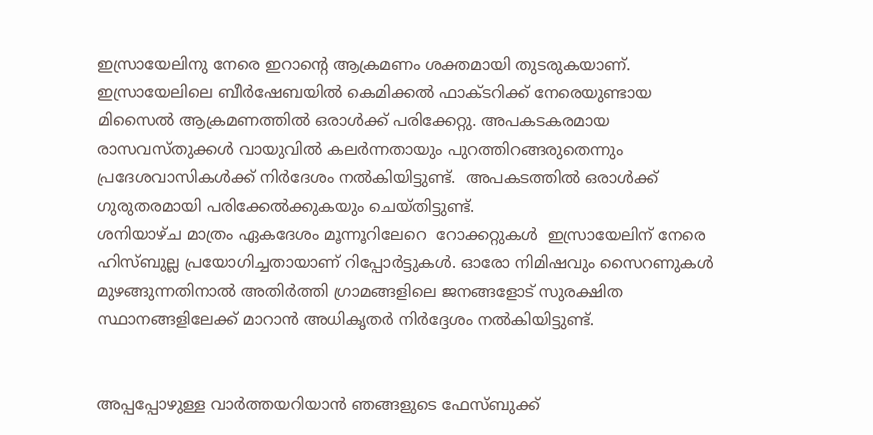ഇസ്രായേലിനു നേരെ ഇറാന്റെ ആക്രമണം ശക്തമായി തുടരുകയാണ്.  ഇസ്രായേലിലെ ബീര്‍ഷേബയില്‍ കെമിക്കല്‍ ഫാക്ടറിക്ക് നേരെയുണ്ടായ മിസൈല്‍ ആക്രമണത്തില്‍ ഒരാള്‍ക്ക് പരിക്കേറ്റു. അപകടകരമായ രാസവസ്തുക്കള്‍ വായുവില്‍ കലര്‍ന്നതായും പുറത്തിറങ്ങരുതെന്നും പ്രദേശവാസികള്‍ക്ക് നിര്‍ദേശം നല്‍കിയിട്ടുണ്ട്.  അപകടത്തില്‍ ഒരാള്‍ക്ക് ഗുരുതരമായി പരിക്കേല്‍ക്കുകയും ചെയ്തിട്ടുണ്ട്.
ശനിയാഴ്ച മാത്രം ഏകദേശം മൂന്നൂറിലേറെ  റോക്കറ്റുകള്‍  ഇസ്രായേലിന് നേരെ ഹിസ്ബുല്ല പ്രയോഗിച്ചതായാണ് റിപ്പോര്‍ട്ടുകള്‍. ഓരോ നിമിഷവും സൈറണുകള്‍ മുഴങ്ങുന്നതിനാല്‍ അതിര്‍ത്തി ഗ്രാമങ്ങളിലെ ജനങ്ങളോട് സുരക്ഷിത സ്ഥാനങ്ങളിലേക്ക് മാറാന്‍ അധികൃതര്‍ നിര്‍ദ്ദേശം നല്‍കിയിട്ടുണ്ട്.


അപ്പപ്പോഴുള്ള വാര്‍ത്തയറിയാന്‍ ഞങ്ങളുടെ ഫേസ്‌ബുക്ക്‌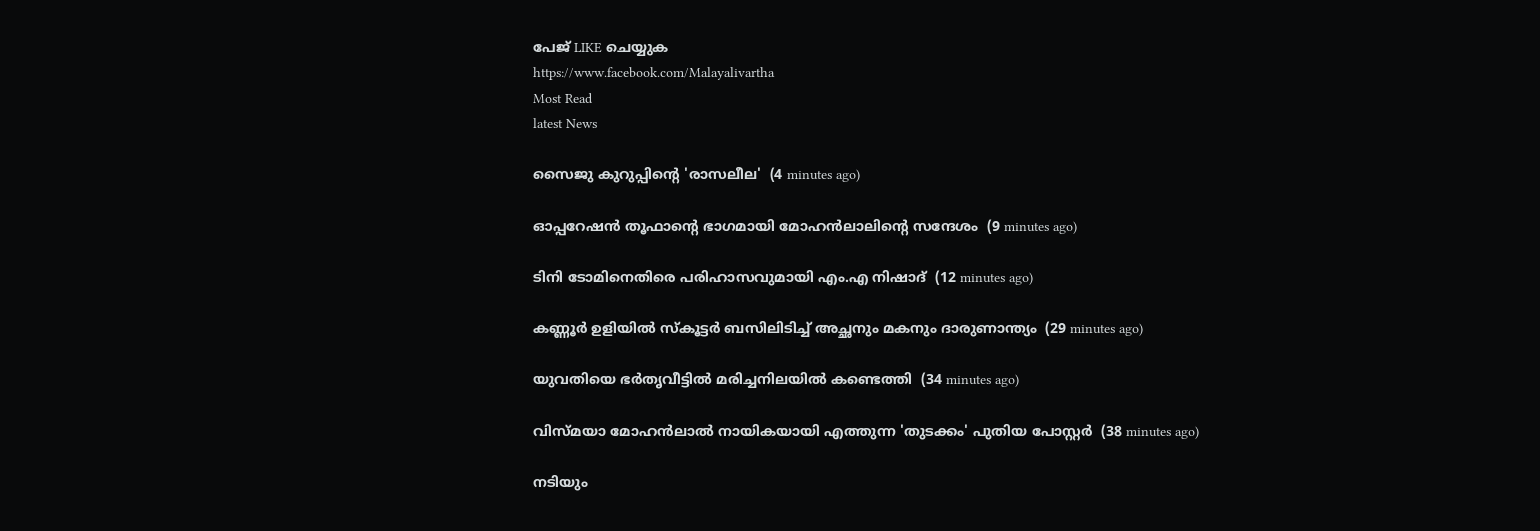പേജ് LIKE ചെയ്യുക
https://www.facebook.com/Malayalivartha
Most Read
latest News

സൈജു കുറുപ്പിന്റെ 'രാസലീല'  (4 minutes ago)

ഓപ്പറേഷന്‍ തൂഫാന്റെ ഭാഗമായി മോഹന്‍ലാലിന്റെ സന്ദേശം  (9 minutes ago)

ടിനി ടോമിനെതിരെ പരിഹാസവുമായി എം.എ നിഷാദ്  (12 minutes ago)

കണ്ണൂര്‍ ഉളിയില്‍ സ്‌കൂട്ടര്‍ ബസിലിടിച്ച് അച്ഛനും മകനും ദാരുണാന്ത്യം  (29 minutes ago)

യുവതിയെ ഭര്‍തൃവീട്ടില്‍ മരിച്ചനിലയില്‍ കണ്ടെത്തി  (34 minutes ago)

വിസ്മയാ മോഹന്‍ലാല്‍ നായികയായി എത്തുന്ന 'തുടക്കം' പുതിയ പോസ്റ്റര്‍  (38 minutes ago)

നടിയും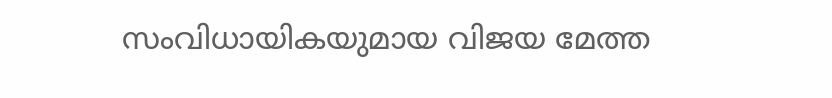സംവിധായികയുമായ വിജയ മേത്ത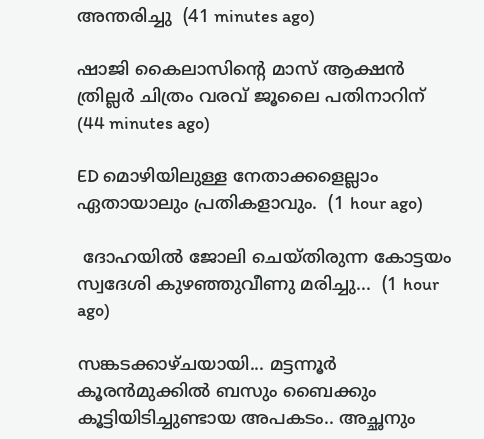അന്തരിച്ചു  (41 minutes ago)

ഷാജി കൈലാസിന്റെ മാസ് ആക്ഷന്‍ ത്രില്ലര്‍ ചിത്രം വരവ് ജൂലൈ പതിനാറിന്  (44 minutes ago)

ED മൊഴിയിലുള്ള നേതാക്കളെല്ലാം ഏതായാലും പ്രതികളാവും.  (1 hour ago)

 ദോഹയിൽ ജോലി ചെയ്തിരുന്ന കോട്ടയം സ്വദേശി കുഴഞ്ഞുവീണു മരിച്ചു...  (1 hour ago)

സങ്കടക്കാഴ്ചയായി... മട്ടന്നൂർ കൂരൻമുക്കിൽ ബസും ബൈക്കും കൂട്ടിയിടിച്ചുണ്ടായ അപകടം.. അച്ഛനും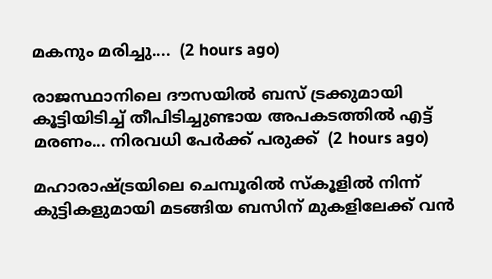മകനും മരിച്ചു....  (2 hours ago)

രാജസ്ഥാനിലെ ദൗസയിൽ ബസ് ട്രക്കുമായി കൂട്ടിയിടിച്ച് തീപിടിച്ചുണ്ടായ അപകടത്തിൽ എട്ട് മരണം... നിരവധി പേർക്ക് പരുക്ക്  (2 hours ago)

മഹാരാഷ്ട്രയിലെ ചെമ്പൂരിൽ സ്കൂളിൽ നിന്ന് കുട്ടികളുമായി മടങ്ങിയ ബസിന് മുകളിലേക്ക് വൻ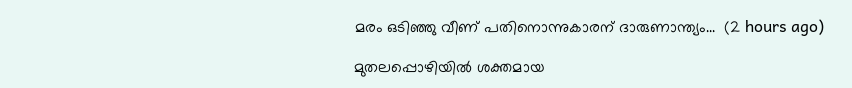മരം ഒടിഞ്ഞു വീണ് പതിനൊന്നുകാരന് ദാരുണാന്ത്യം...  (2 hours ago)

മുതലപ്പൊഴിയിൽ ശക്തമായ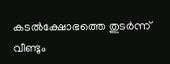കടൽക്ഷോഭത്തെ തുടർന്ന് വീണ്ടും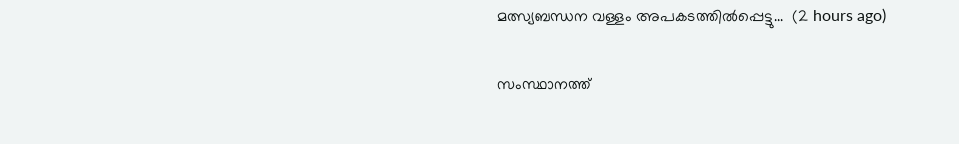മത്സ്യബന്ധന വള്ളം അപകടത്തിൽപ്പെട്ടു...  (2 hours ago)

സംസ്ഥാനത്ത്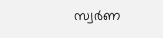സ്വര്‍ണ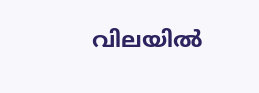വിലയില്‍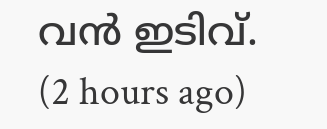വന്‍ ഇടിവ്.  (2 hours ago)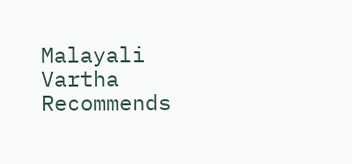Malayali Vartha Recommends